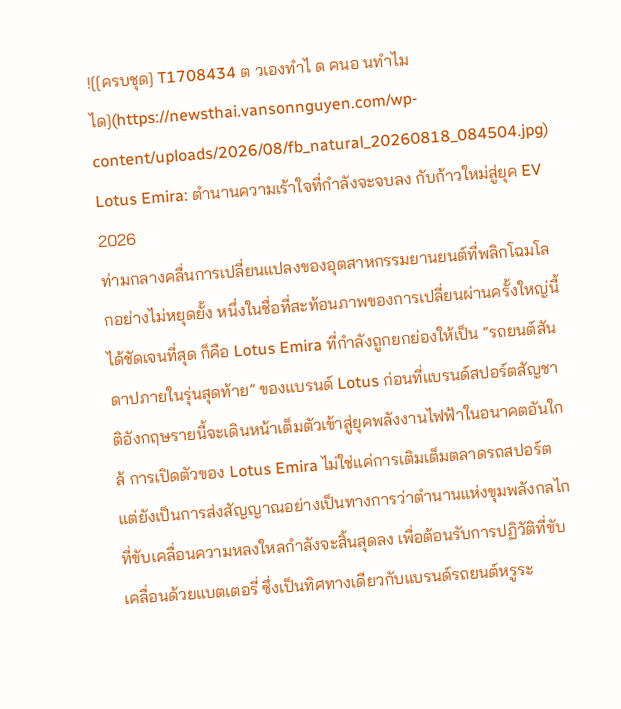![[ครบชุด] T1708434 ต วเองทำไ ด คนอ นทำไม ได](https://newsthai.vansonnguyen.com/wp-content/uploads/2026/08/fb_natural_20260818_084504.jpg)
Lotus Emira: ตำนานความเร้าใจที่กำลังจะจบลง กับก้าวใหม่สู่ยุค EV 2026
ท่ามกลางคลื่นการเปลี่ยนแปลงของอุตสาหกรรมยานยนต์ที่พลิกโฉมโลกอย่างไม่หยุดยั้ง หนึ่งในชื่อที่สะท้อนภาพของการเปลี่ยนผ่านครั้งใหญ่นี้ได้ชัดเจนที่สุด ก็คือ Lotus Emira ที่กำลังถูกยกย่องให้เป็น “รถยนต์สันดาปภายในรุ่นสุดท้าย” ของแบรนด์ Lotus ก่อนที่แบรนด์สปอร์ตสัญชาติอังกฤษรายนี้จะเดินหน้าเต็มตัวเข้าสู่ยุคพลังงานไฟฟ้าในอนาคตอันใกล้ การเปิดตัวของ Lotus Emira ไม่ใช่แค่การเติมเต็มตลาดรถสปอร์ต แต่ยังเป็นการส่งสัญญาณอย่างเป็นทางการว่าตำนานแห่งขุมพลังกลไกที่ขับเคลื่อนความหลงใหลกำลังจะสิ้นสุดลง เพื่อต้อนรับการปฏิวัติที่ขับเคลื่อนด้วยแบตเตอรี่ ซึ่งเป็นทิศทางเดียวกับแบรนด์รถยนต์หรูระ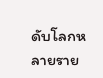ดับโลกหลายราย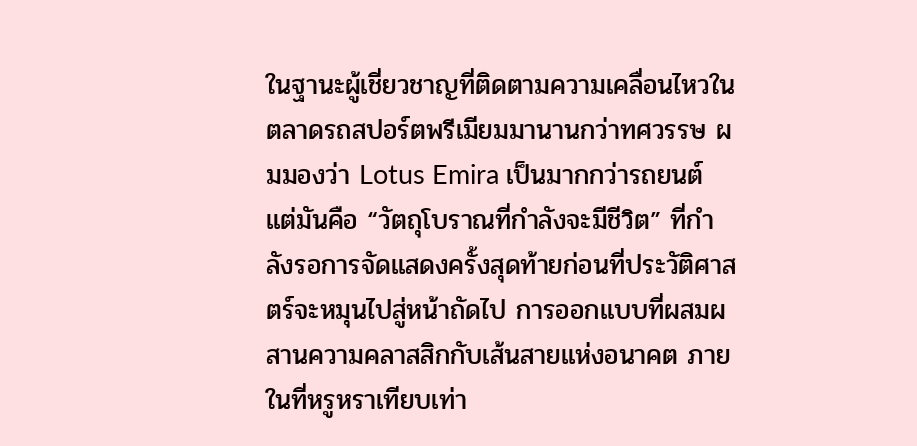ในฐานะผู้เชี่ยวชาญที่ติดตามความเคลื่อนไหวในตลาดรถสปอร์ตพรีเมียมมานานกว่าทศวรรษ ผมมองว่า Lotus Emira เป็นมากกว่ารถยนต์ แต่มันคือ “วัตถุโบราณที่กำลังจะมีชีวิต” ที่กำลังรอการจัดแสดงครั้งสุดท้ายก่อนที่ประวัติศาสตร์จะหมุนไปสู่หน้าถัดไป การออกแบบที่ผสมผสานความคลาสสิกกับเส้นสายแห่งอนาคต ภายในที่หรูหราเทียบเท่า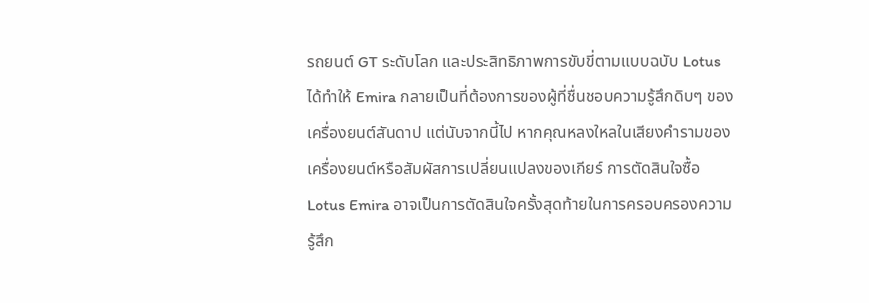รถยนต์ GT ระดับโลก และประสิทธิภาพการขับขี่ตามแบบฉบับ Lotus ได้ทำให้ Emira กลายเป็นที่ต้องการของผู้ที่ชื่นชอบความรู้สึกดิบๆ ของเครื่องยนต์สันดาป แต่นับจากนี้ไป หากคุณหลงใหลในเสียงคำรามของเครื่องยนต์หรือสัมผัสการเปลี่ยนแปลงของเกียร์ การตัดสินใจซื้อ Lotus Emira อาจเป็นการตัดสินใจครั้งสุดท้ายในการครอบครองความรู้สึก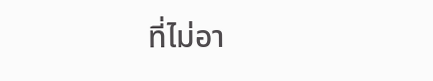ที่ไม่อา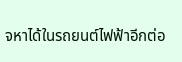จหาได้ในรถยนต์ไฟฟ้าอีกต่อ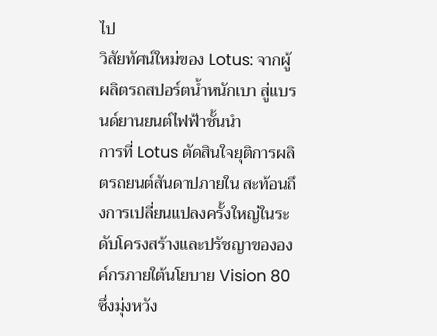ไป
วิสัยทัศน์ใหม่ของ Lotus: จากผู้ผลิตรถสปอร์ตน้ำหนักเบา สู่แบรนด์ยานยนต์ไฟฟ้าชั้นนำ
การที่ Lotus ตัดสินใจยุติการผลิตรถยนต์สันดาปภายใน สะท้อนถึงการเปลี่ยนแปลงครั้งใหญ่ในระดับโครงสร้างและปรัชญาขององค์กรภายใต้นโยบาย Vision 80 ซึ่งมุ่งหวัง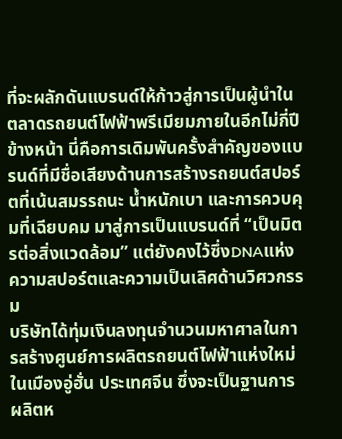ที่จะผลักดันแบรนด์ให้ก้าวสู่การเป็นผู้นำในตลาดรถยนต์ไฟฟ้าพรีเมียมภายในอีกไม่กี่ปีข้างหน้า นี่คือการเดิมพันครั้งสำคัญของแบรนด์ที่มีชื่อเสียงด้านการสร้างรถยนต์สปอร์ตที่เน้นสมรรถนะ น้ำหนักเบา และการควบคุมที่เฉียบคม มาสู่การเป็นแบรนด์ที่ “เป็นมิตรต่อสิ่งแวดล้อม” แต่ยังคงไว้ซึ่งDNAแห่งความสปอร์ตและความเป็นเลิศด้านวิศวกรรม
บริษัทได้ทุ่มเงินลงทุนจำนวนมหาศาลในการสร้างศูนย์การผลิตรถยนต์ไฟฟ้าแห่งใหม่ในเมืองอู่ฮั่น ประเทศจีน ซึ่งจะเป็นฐานการผลิตห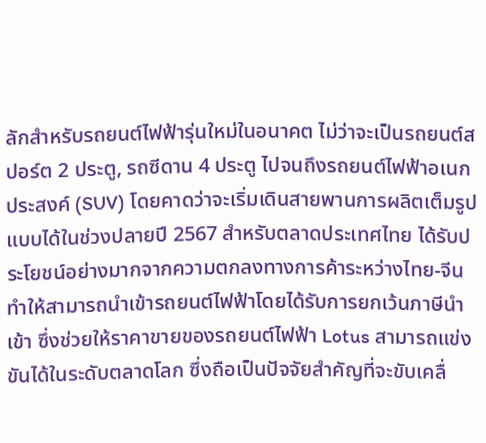ลักสำหรับรถยนต์ไฟฟ้ารุ่นใหม่ในอนาคต ไม่ว่าจะเป็นรถยนต์สปอร์ต 2 ประตู, รถซีดาน 4 ประตู ไปจนถึงรถยนต์ไฟฟ้าอเนกประสงค์ (SUV) โดยคาดว่าจะเริ่มเดินสายพานการผลิตเต็มรูปแบบได้ในช่วงปลายปี 2567 สำหรับตลาดประเทศไทย ได้รับประโยชน์อย่างมากจากความตกลงทางการค้าระหว่างไทย-จีน ทำให้สามารถนำเข้ารถยนต์ไฟฟ้าโดยได้รับการยกเว้นภาษีนำเข้า ซึ่งช่วยให้ราคาขายของรถยนต์ไฟฟ้า Lotus สามารถแข่งขันได้ในระดับตลาดโลก ซึ่งถือเป็นปัจจัยสำคัญที่จะขับเคลื่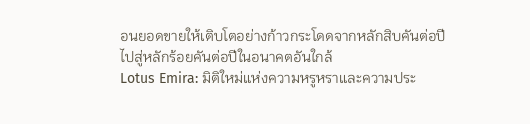อนยอดขายให้เติบโตอย่างก้าวกระโดดจากหลักสิบคันต่อปี ไปสู่หลักร้อยคันต่อปีในอนาคตอันใกล้
Lotus Emira: มิติใหม่แห่งความหรูหราและความประ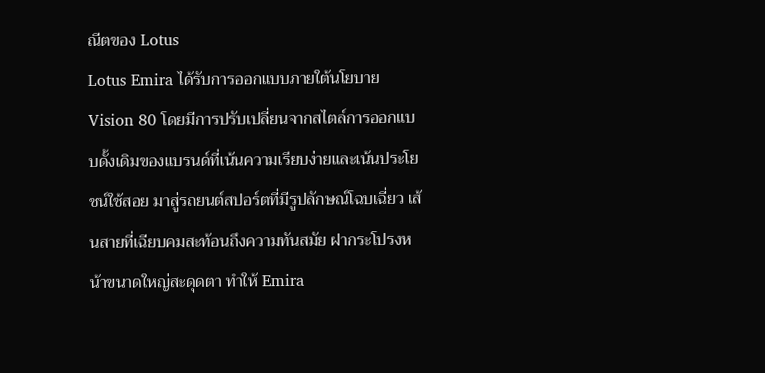ณีตของ Lotus
Lotus Emira ได้รับการออกแบบภายใต้นโยบาย Vision 80 โดยมีการปรับเปลี่ยนจากสไตล์การออกแบบดั้งเดิมของแบรนด์ที่เน้นความเรียบง่ายและเน้นประโยชน์ใช้สอย มาสู่รถยนต์สปอร์ตที่มีรูปลักษณ์โฉบเฉี่ยว เส้นสายที่เฉียบคมสะท้อนถึงความทันสมัย ฝากระโปรงหน้าขนาดใหญ่สะดุดตา ทำให้ Emira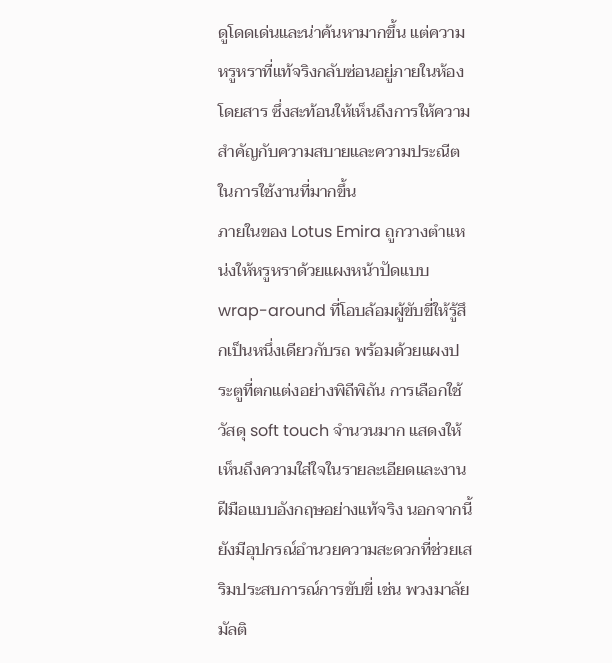ดูโดดเด่นและน่าค้นหามากขึ้น แต่ความหรูหราที่แท้จริงกลับซ่อนอยู่ภายในห้องโดยสาร ซึ่งสะท้อนให้เห็นถึงการให้ความสำคัญกับความสบายและความประณีตในการใช้งานที่มากขึ้น
ภายในของ Lotus Emira ถูกวางตำแหน่งให้หรูหราด้วยแผงหน้าปัดแบบ wrap-around ที่โอบล้อมผู้ขับขี่ให้รู้สึกเป็นหนึ่งเดียวกับรถ พร้อมด้วยแผงประตูที่ตกแต่งอย่างพิถีพิถัน การเลือกใช้วัสดุ soft touch จำนวนมาก แสดงให้เห็นถึงความใส่ใจในรายละเอียดและงานฝีมือแบบอังกฤษอย่างแท้จริง นอกจากนี้ ยังมีอุปกรณ์อำนวยความสะดวกที่ช่วยเสริมประสบการณ์การขับขี่ เช่น พวงมาลัยมัลติ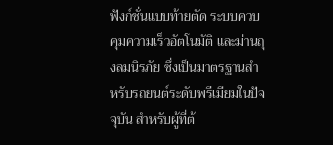ฟังก์ชั่นแบบท้ายตัด ระบบควบคุมความเร็วอัตโนมัติ และม่านถุงลมนิรภัย ซึ่งเป็นมาตรฐานสำหรับรถยนต์ระดับพรีเมียมในปัจจุบัน สำหรับผู้ที่ต้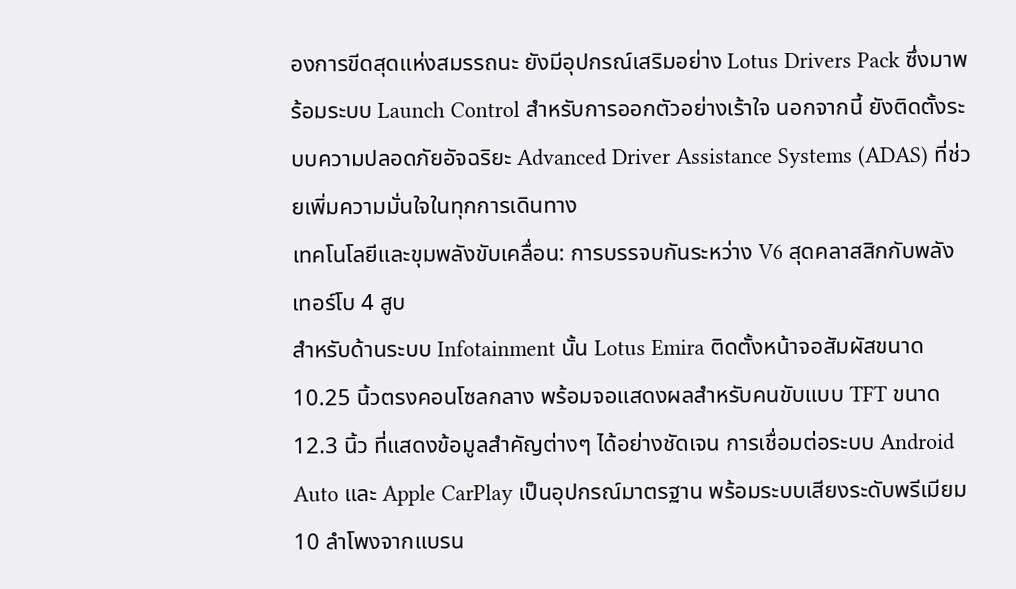องการขีดสุดแห่งสมรรถนะ ยังมีอุปกรณ์เสริมอย่าง Lotus Drivers Pack ซึ่งมาพร้อมระบบ Launch Control สำหรับการออกตัวอย่างเร้าใจ นอกจากนี้ ยังติดตั้งระบบความปลอดภัยอัจฉริยะ Advanced Driver Assistance Systems (ADAS) ที่ช่วยเพิ่มความมั่นใจในทุกการเดินทาง
เทคโนโลยีและขุมพลังขับเคลื่อน: การบรรจบกันระหว่าง V6 สุดคลาสสิกกับพลังเทอร์โบ 4 สูบ
สำหรับด้านระบบ Infotainment นั้น Lotus Emira ติดตั้งหน้าจอสัมผัสขนาด 10.25 นิ้วตรงคอนโซลกลาง พร้อมจอแสดงผลสำหรับคนขับแบบ TFT ขนาด 12.3 นิ้ว ที่แสดงข้อมูลสำคัญต่างๆ ได้อย่างชัดเจน การเชื่อมต่อระบบ Android Auto และ Apple CarPlay เป็นอุปกรณ์มาตรฐาน พร้อมระบบเสียงระดับพรีเมียม 10 ลำโพงจากแบรน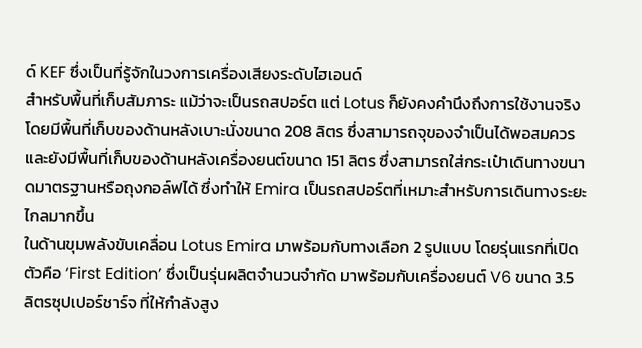ด์ KEF ซึ่งเป็นที่รู้จักในวงการเครื่องเสียงระดับไฮเอนด์
สำหรับพื้นที่เก็บสัมภาระ แม้ว่าจะเป็นรถสปอร์ต แต่ Lotus ก็ยังคงคำนึงถึงการใช้งานจริง โดยมีพื้นที่เก็บของด้านหลังเบาะนั่งขนาด 208 ลิตร ซึ่งสามารถจุของจำเป็นได้พอสมควร และยังมีพื้นที่เก็บของด้านหลังเครื่องยนต์ขนาด 151 ลิตร ซึ่งสามารถใส่กระเป๋าเดินทางขนาดมาตรฐานหรือถุงกอล์ฟได้ ซึ่งทำให้ Emira เป็นรถสปอร์ตที่เหมาะสำหรับการเดินทางระยะไกลมากขึ้น
ในด้านขุมพลังขับเคลื่อน Lotus Emira มาพร้อมกับทางเลือก 2 รูปแบบ โดยรุ่นแรกที่เปิดตัวคือ ‘First Edition’ ซึ่งเป็นรุ่นผลิตจำนวนจำกัด มาพร้อมกับเครื่องยนต์ V6 ขนาด 3.5 ลิตรซุปเปอร์ชาร์จ ที่ให้กำลังสูง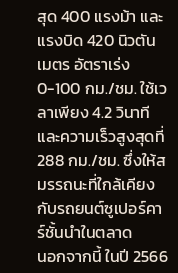สุด 400 แรงม้า และแรงบิด 420 นิวตันเมตร อัตราเร่ง 0-100 กม./ชม. ใช้เวลาเพียง 4.2 วินาที และความเร็วสูงสุดที่ 288 กม./ชม. ซึ่งให้สมรรถนะที่ใกล้เคียงกับรถยนต์ซูเปอร์คาร์ชั้นนำในตลาด
นอกจากนี้ ในปี 2566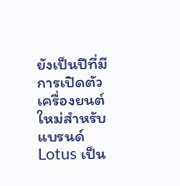ยังเป็นปีที่มีการเปิดตัวเครื่องยนต์ใหม่สำหรับแบรนด์ Lotus เป็น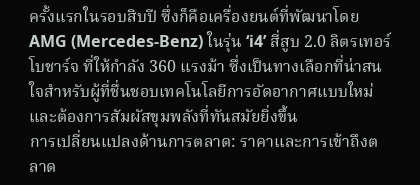ครั้งแรกในรอบสิบปี ซึ่งก็คือเครื่องยนต์ที่พัฒนาโดย AMG (Mercedes-Benz) ในรุ่น ‘i4’ สี่สูบ 2.0 ลิตรเทอร์โบชาร์จ ที่ให้กำลัง 360 แรงม้า ซึ่งเป็นทางเลือกที่น่าสนใจสำหรับผู้ที่ชื่นชอบเทคโนโลยีการอัดอากาศแบบใหม่ และต้องการสัมผัสขุมพลังที่ทันสมัยยิ่งขึ้น
การเปลี่ยนแปลงด้านการตลาด: ราคาและการเข้าถึงตลาด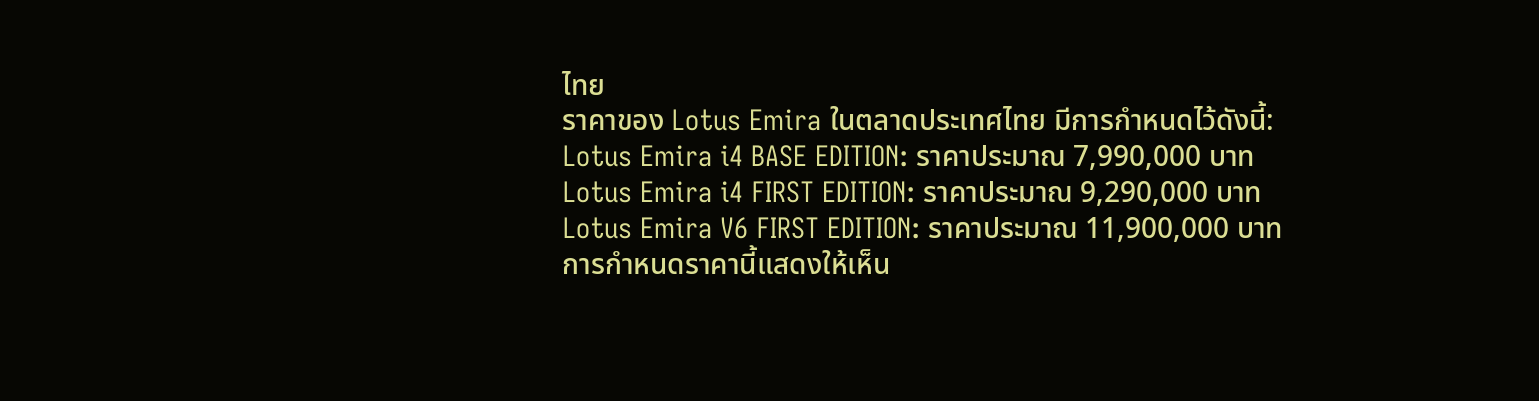ไทย
ราคาของ Lotus Emira ในตลาดประเทศไทย มีการกำหนดไว้ดังนี้:
Lotus Emira i4 BASE EDITION: ราคาประมาณ 7,990,000 บาท
Lotus Emira i4 FIRST EDITION: ราคาประมาณ 9,290,000 บาท
Lotus Emira V6 FIRST EDITION: ราคาประมาณ 11,900,000 บาท
การกำหนดราคานี้แสดงให้เห็น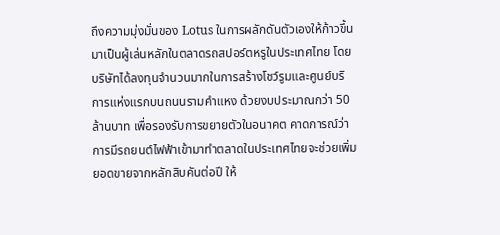ถึงความมุ่งมั่นของ Lotus ในการผลักดันตัวเองให้ก้าวขึ้นมาเป็นผู้เล่นหลักในตลาดรถสปอร์ตหรูในประเทศไทย โดยบริษัทได้ลงทุนจำนวนมากในการสร้างโชว์รูมและศูนย์บริการแห่งแรกบนถนนรามคำแหง ด้วยงบประมาณกว่า 50 ล้านบาท เพื่อรองรับการขยายตัวในอนาคต คาดการณ์ว่าการมีรถยนต์ไฟฟ้าเข้ามาทำตลาดในประเทศไทยจะช่วยเพิ่มยอดขายจากหลักสิบคันต่อปี ให้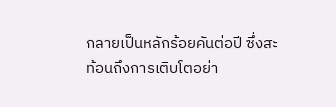กลายเป็นหลักร้อยคันต่อปี ซึ่งสะท้อนถึงการเติบโตอย่า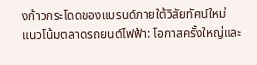งก้าวกระโดดของแบรนด์ภายใต้วิสัยทัศน์ใหม่
แนวโน้มตลาดรถยนต์ไฟฟ้า: โอกาสครั้งใหญ่และ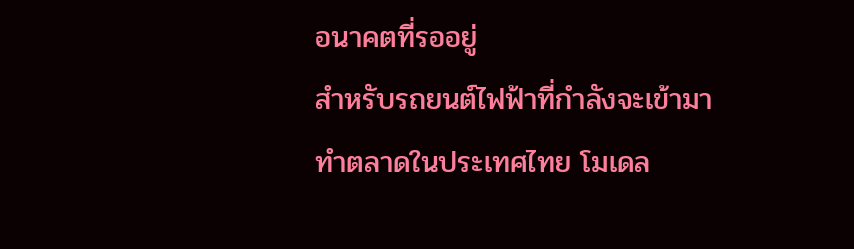อนาคตที่รออยู่
สำหรับรถยนต์ไฟฟ้าที่กำลังจะเข้ามาทำตลาดในประเทศไทย โมเดล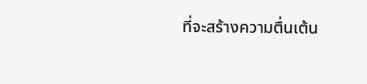ที่จะสร้างความตื่นเต้น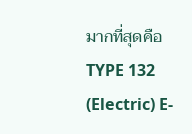มากที่สุดคือ TYPE 132 (Electric) E-